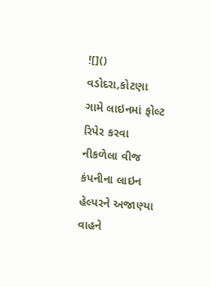![]()
વડોદરા,કોટણા ગામે લાઇનમાં ફોલ્ટ રિપેર કરવા નીકળેલા વીજ કંપનીના લાઇન હેલ્પરને અજાણ્યા વાહને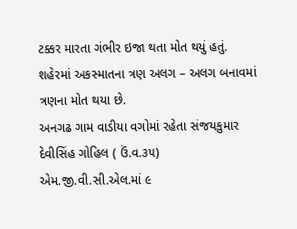ટક્કર મારતા ગંભીર ઇજા થતા મોત થયું હતું. શહેરમાં અકસ્માતના ત્રણ અલગ – અલગ બનાવમાં ત્રણના મોત થયા છે.
અનગઢ ગામ વાડીયા વગોમાં રહેતા સંજયકુમાર દેવીસિંહ ગોહિલ ( ઉં.વ.૩૫) એમ.જી.વી.સી.એલ.માં ૯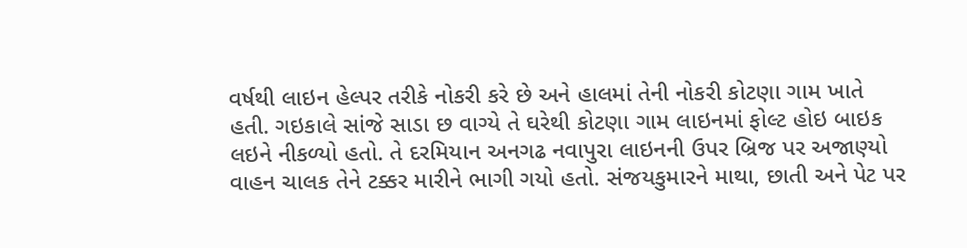વર્ષથી લાઇન હેલ્પર તરીકે નોકરી કરે છે અને હાલમાં તેની નોકરી કોટણા ગામ ખાતે હતી. ગઇકાલે સાંજે સાડા છ વાગ્યે તે ઘરેથી કોટણા ગામ લાઇનમાં ફોલ્ટ હોઇ બાઇક લઇને નીકળ્યો હતો. તે દરમિયાન અનગઢ નવાપુરા લાઇનની ઉપર બ્રિજ પર અજાણ્યો વાહન ચાલક તેને ટક્કર મારીને ભાગી ગયો હતો. સંજયકુમારને માથા, છાતી અને પેટ પર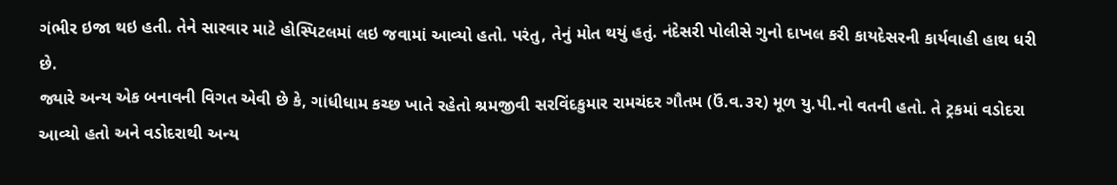ગંભીર ઇજા થઇ હતી. તેને સારવાર માટે હોસ્પિટલમાં લઇ જવામાં આવ્યો હતો. પરંતુ, તેનું મોત થયું હતું. નંદેસરી પોલીસે ગુનો દાખલ કરી કાયદેસરની કાર્યવાહી હાથ ધરી છે.
જ્યારે અન્ય એક બનાવની વિગત એવી છે કે, ગાંધીધામ કચ્છ ખાતે રહેતો શ્રમજીવી સરવિંદકુમાર રામચંદર ગૌતમ (ઉં.વ.૩૨) મૂળ યુ.પી.નો વતની હતો. તે ટ્રકમાં વડોદરા આવ્યો હતો અને વડોદરાથી અન્ય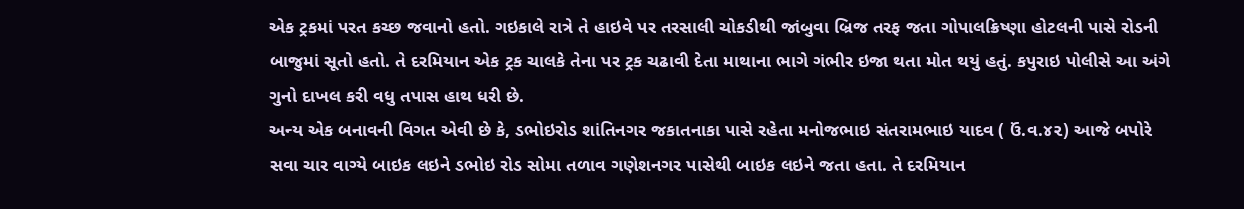એક ટ્રકમાં પરત કચ્છ જવાનો હતો. ગઇકાલે રાત્રે તે હાઇવે પર તરસાલી ચોકડીથી જાંબુવા બ્રિજ તરફ જતા ગોપાલક્રિષ્ણા હોટલની પાસે રોડની બાજુમાં સૂતો હતો. તે દરમિયાન એક ટ્રક ચાલકે તેના પર ટ્રક ચઢાવી દેતા માથાના ભાગે ગંભીર ઇજા થતા મોત થયું હતું. કપુરાઇ પોલીસે આ અંગે ગુનો દાખલ કરી વધુ તપાસ હાથ ધરી છે.
અન્ય એક બનાવની વિગત એવી છે કે, ડભોઇરોડ શાંતિનગર જકાતનાકા પાસે રહેતા મનોજભાઇ સંતરામભાઇ યાદવ ( ઉં.વ.૪૨) આજે બપોરે સવા ચાર વાગ્યે બાઇક લઇને ડભોઇ રોડ સોમા તળાવ ગણેશનગર પાસેથી બાઇક લઇને જતા હતા. તે દરમિયાન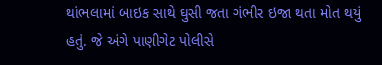થાંભલામાં બાઇક સાથે ઘુસી જતા ગંભીર ઇજા થતા મોત થયું હતું. જે અંગે પાણીગેટ પોલીસે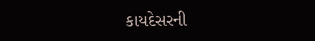કાયદેસરની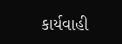કાર્યવાહી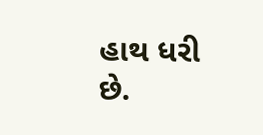હાથ ધરી છે.